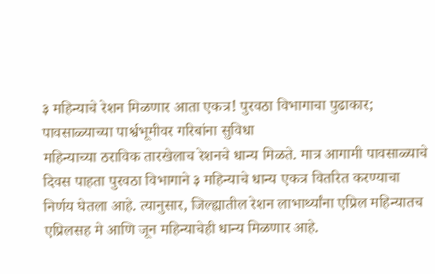३ महिन्याचे रेशन मिळणार आता एकत्र! पुरवठा विभागाचा पुढाकार; पावसाळ्याच्या पार्श्वभूमीवर गरिबांना सुविधा
महिन्याच्या ठराविक तारखेलाच रेशनचे धान्य मिळते. मात्र आगामी पावसाळ्याचे दिवस पाहता पुरवठा विभागाने ३ महिन्याचे धान्य एकत्र वितरित करण्याचा निर्णय घेतला आहे. त्यानुसार, जिल्ह्यातील रेशन लाभार्थ्यांना एप्रिल महिन्यातच एप्रिलसह मे आणि जून महिन्याचेही धान्य मिळणार आहे.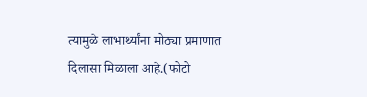त्यामुळे लाभार्थ्यांना मोठ्या प्रमाणात दिलासा मिळाला आहे.(फोटो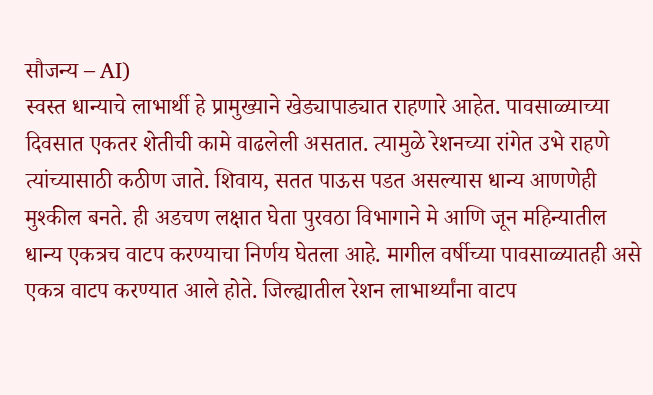सौजन्य – AI)
स्वस्त धान्याचे लाभार्थी हे प्रामुख्याने खेड्यापाड्यात राहणारे आहेत. पावसाळ्याच्या दिवसात एकतर शेतीची कामे वाढलेली असतात. त्यामुळे रेशनच्या रांगेत उभे राहणे त्यांच्यासाठी कठीण जाते. शिवाय, सतत पाऊस पडत असल्यास धान्य आणणेही मुश्कील बनते. ही अडचण लक्षात घेता पुरवठा विभागाने मे आणि जून महिन्यातील धान्य एकत्रच वाटप करण्याचा निर्णय घेतला आहे. मागील वर्षीच्या पावसाळ्यातही असे एकत्र वाटप करण्यात आले होते. जिल्ह्यातील रेशन लाभार्थ्यांना वाटप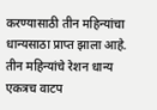करण्यासाठी तीन महिन्यांचा धान्यसाठा प्राप्त झाला आहे.
तीन महिन्यांचे रेशन धान्य एकत्रच वाटप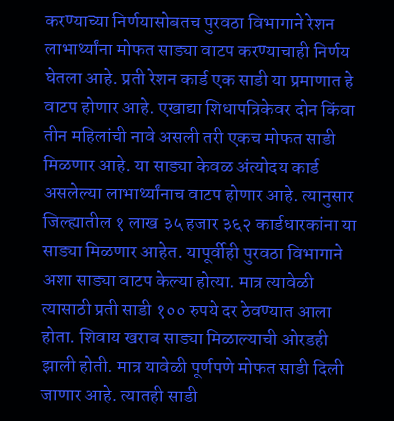करण्याच्या निर्णयासोबतच पुरवठा विभागाने रेशन लाभार्थ्यांना मोफत साड्या वाटप करण्याचाही निर्णय घेतला आहे. प्रती रेशन कार्ड एक साडी या प्रमाणात हे वाटप होणार आहे. एखाद्या शिधापत्रिकेवर दोन किंवा तीन महिलांची नावे असली तरी एकच मोफत साडी मिळणार आहे. या साड्या केवळ अंत्योदय कार्ड असलेल्या लाभार्थ्यांनाच वाटप होणार आहे. त्यानुसार जिल्ह्यातील १ लाख ३५ हजार ३६२ कार्डधारकांना या साड्या मिळणार आहेत. यापूर्वीही पुरवठा विभागाने अशा साड्या वाटप केल्या होत्या. मात्र त्यावेळी त्यासाठी प्रती साडी १०० रुपये दर ठेवण्यात आला होता. शिवाय खराब साड्या मिळाल्याची ओरडही झाली होती. मात्र यावेळी पूर्णपणे मोफत साडी दिली जाणार आहे. त्यातही साडी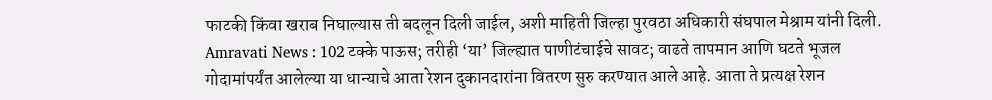फाटकी किंवा खराब निघाल्यास ती बदलून दिली जाईल, अशी माहिती जिल्हा पुरवठा अधिकारी संघपाल मेश्राम यांनी दिली.
Amravati News : 102 टक्के पाऊस; तरीही ‘या’ जिल्ह्यात पाणीटंचाईचे सावट; वाढते तापमान आणि घटते भूजल
गोदामांपर्यंत आलेल्या या धान्याचे आता रेशन दुकानदारांना वितरण सुरु करण्यात आले आहे. आता ते प्रत्यक्ष रेशन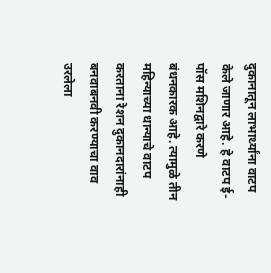दुकानातून लाभार्थ्यांना वाटप केले जाणार आहे. हे वाटप ई-पॉस मशिनद्वारे करणे बंधनकारक आहे. त्यामुळे तीन महिन्याच्या धान्याचे वाटप करताना रेशन दुकानदारांनाही बनवाबनवी करण्याचा वाव उरलेला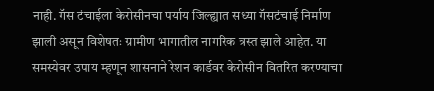नाही. गॅस टंचाईला केरोसीनचा पर्याय जिल्ह्यात सध्या गॅसटंचाई निर्माण झाली असून विशेषतः ग्रामीण भागातील नागरिक त्रस्त झाले आहेत. या समस्येवर उपाय म्हणून शासनाने रेशन कार्डवर केरोसीन वितरित करण्याचा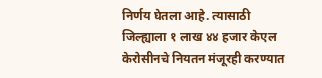निर्णय घेतला आहे. त्यासाठी जिल्ह्याला १ लाख ४४ हजार केएल केरोसीनचे नियतन मंजूरही करण्यात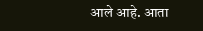आले आहे. आता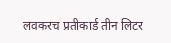लवकरच प्रतीकार्ड तीन लिटर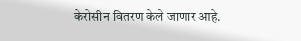केरोसीन वितरण केले जाणार आहे.